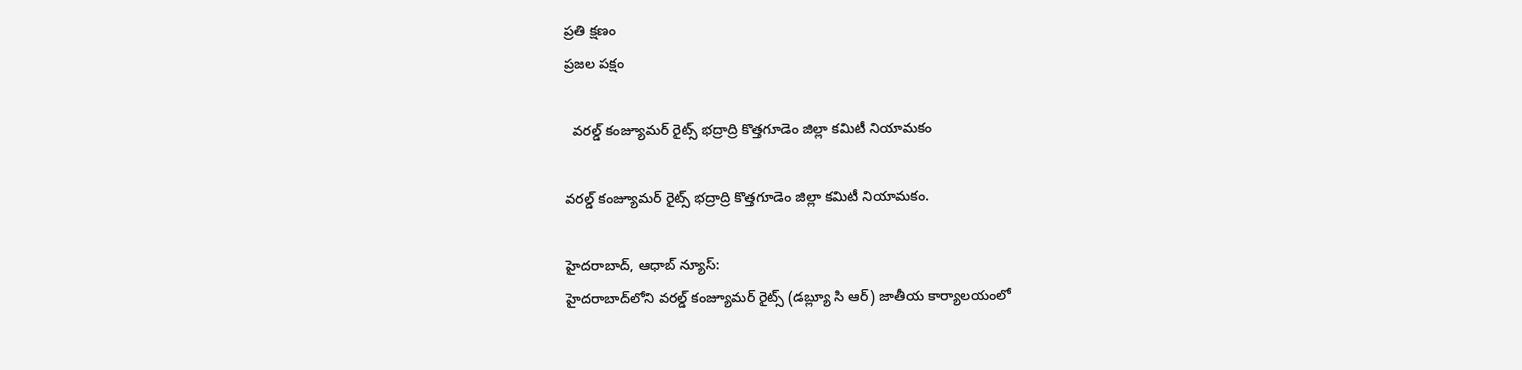ప్రతి క్షణం
ప్రజల పక్షం

  వరల్డ్ కంజ్యూమర్ రైట్స్ భద్రాద్రి కొత్తగూడెం జిల్లా కమిటీ నియామకం

వరల్డ్ కంజ్యూమర్ రైట్స్ భద్రాద్రి కొత్తగూడెం జిల్లా కమిటీ నియామకం.

హైదరాబాద్, ఆధాబ్ న్యూస్:
హైదరాబాద్‌లోని వరల్డ్ కంజ్యూమర్ రైట్స్ (డబ్ల్యూ సి ఆర్) జాతీయ కార్యాలయంలో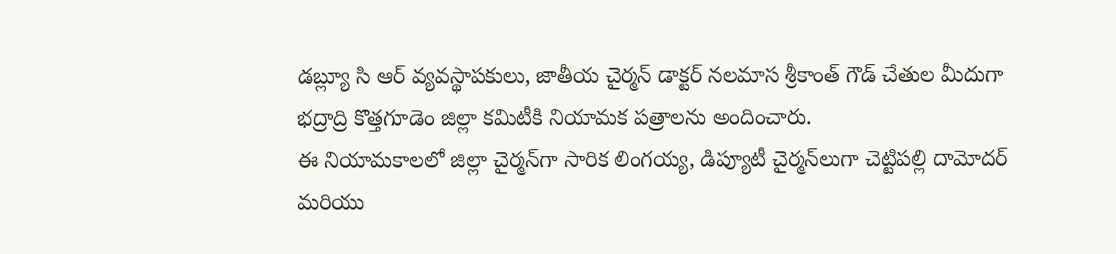డబ్ల్యూ సి ఆర్ వ్యవస్థాపకులు, జాతీయ చైర్మన్ డాక్టర్ నలమాస శ్రీకాంత్ గౌడ్ చేతుల మీదుగా భద్రాద్రి కొత్తగూడెం జిల్లా కమిటీకి నియామక పత్రాలను అందించారు.
ఈ నియామకాలలో జిల్లా చైర్మన్‌గా సారిక లింగయ్య, డిప్యూటీ చైర్మన్‌లుగా చెట్టిపల్లి దామోదర్ మరియు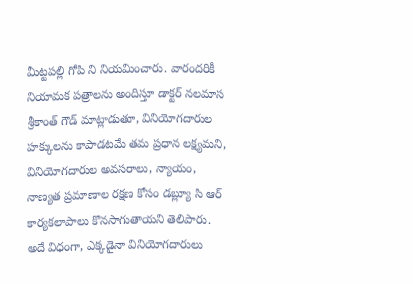మీట్టపల్లి గోపి ని నియమించారు. వారందరికీ నియామక పత్రాలను అందిస్తూ డాక్టర్ నలమాస శ్రీకాంత్ గౌడ్ మాట్లాడుతూ, వినియోగదారుల హక్కులను కాపాడటమే తమ ప్రధాన లక్ష్యమని, వినియోగదారుల అవసరాలు, న్యాయం, నాణ్యత ప్రమాణాల రక్షణ కోసం డబ్ల్యూ సి ఆర్ కార్యకలాపాలు కొనసాగుతాయని తెలిపారు.
అదే విధంగా, ఎక్కడైనా వినియోగదారులు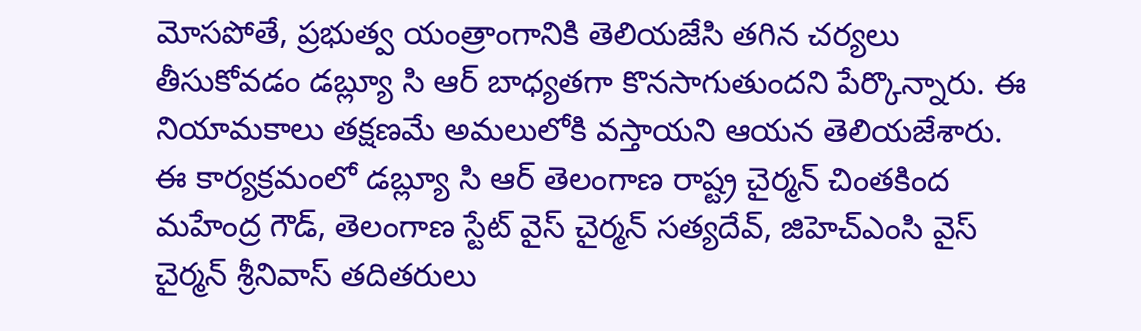మోసపోతే, ప్రభుత్వ యంత్రాంగానికి తెలియజేసి తగిన చర్యలు తీసుకోవడం డబ్ల్యూ సి ఆర్ బాధ్యతగా కొనసాగుతుందని పేర్కొన్నారు. ఈ నియామకాలు తక్షణమే అమలులోకి వస్తాయని ఆయన తెలియజేశారు.
ఈ కార్యక్రమంలో డబ్ల్యూ సి ఆర్ తెలంగాణ రాష్ట్ర చైర్మన్ చింతకింద మహేంద్ర గౌడ్, తెలంగాణ స్టేట్ వైస్ చైర్మన్ సత్యదేవ్, జిహెచ్ఎంసి వైస్ చైర్మన్ శ్రీనివాస్ తదితరులు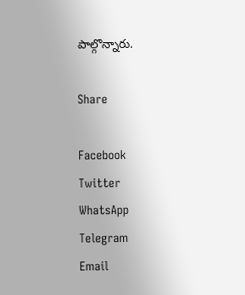పాల్గొన్నారు.

Share

Facebook
Twitter
WhatsApp
Telegram
Email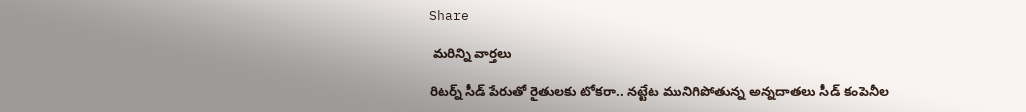Share

 మరిన్ని వార్తలు

రిటర్న్ సీడ్ పేరుతో రైతులకు టోకరా.. నట్టేట మునిగిపోతున్న అన్నదాతలు సీడ్ కంపెనీల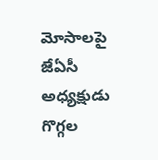మోసాలపై జేఏసీ అధ్యక్షుడు గొగ్గల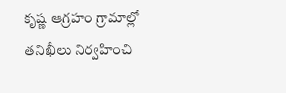కృష్ణ ఆగ్రహం గ్రామాల్లో తనిఖీలు నిర్వహించి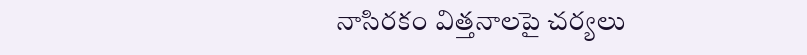నాసిరకం విత్తనాలపై చర్యలు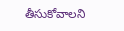తీసుకోవాలని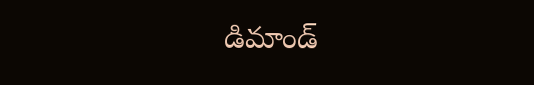డిమాండ్